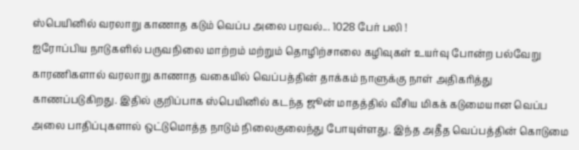ஸ்பெயினில் வரலாறு காணாத கடும் வெப்ப அலை பரவல்... 1028 பேர் பலி !
ஐரோப்பிய நாடுகளில் பருவநிலை மாற்றம் மற்றும் தொழிற்சாலை கழிவுகள் உயர்வு போன்ற பல்வேறு காரணிகளால் வரலாறு காணாத வகையில் வெப்பத்தின் தாக்கம் நாளுக்கு நாள் அதிகரித்து காணப்படுகிறது. இதில் குறிப்பாக ஸ்பெயினில் கடந்த ஜூன் மாதத்தில் வீசிய மிகக் கடுமையான வெப்ப அலை பாதிப்புகளால் ஒட்டுமொத்த நாடும் நிலைகுலைந்து போயுள்ளது. இந்த அதீத வெப்பத்தின் கொடுமை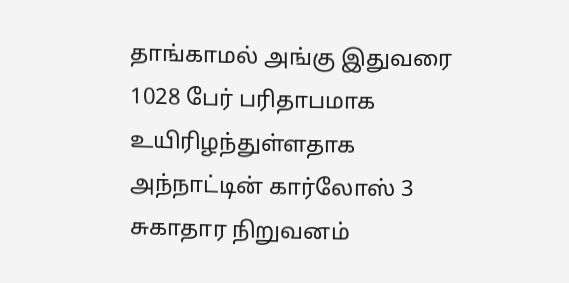தாங்காமல் அங்கு இதுவரை 1028 பேர் பரிதாபமாக உயிரிழந்துள்ளதாக அந்நாட்டின் கார்லோஸ் 3 சுகாதார நிறுவனம்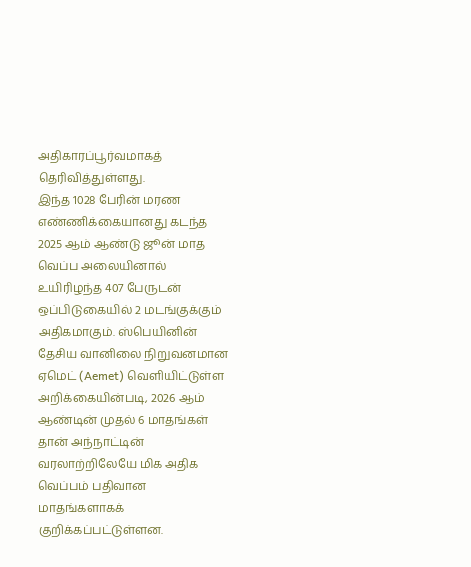அதிகாரப்பூர்வமாகத் தெரிவித்துள்ளது.
இந்த 1028 பேரின் மரண எண்ணிக்கையானது கடந்த 2025 ஆம் ஆண்டு ஜூன் மாத வெப்ப அலையினால் உயிரிழந்த 407 பேருடன் ஒப்பிடுகையில் 2 மடங்குக்கும் அதிகமாகும். ஸ்பெயினின் தேசிய வானிலை நிறுவனமான ஏமெட் (Aemet) வெளியிட்டுள்ள அறிக்கையின்படி, 2026 ஆம் ஆண்டின் முதல் 6 மாதங்கள் தான் அந்நாட்டின் வரலாற்றிலேயே மிக அதிக வெப்பம் பதிவான மாதங்களாகக் குறிக்கப்பட்டுள்ளன.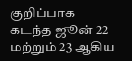குறிப்பாக கடந்த ஜூன் 22 மற்றும் 23 ஆகிய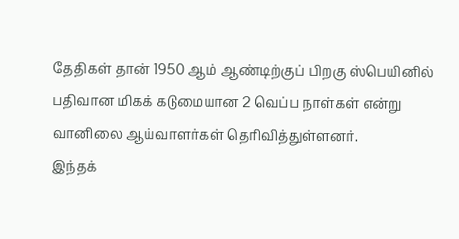தேதிகள் தான் 1950 ஆம் ஆண்டிற்குப் பிறகு ஸ்பெயினில் பதிவான மிகக் கடுமையான 2 வெப்ப நாள்கள் என்று வானிலை ஆய்வாளர்கள் தெரிவித்துள்ளனர்.
இந்தக்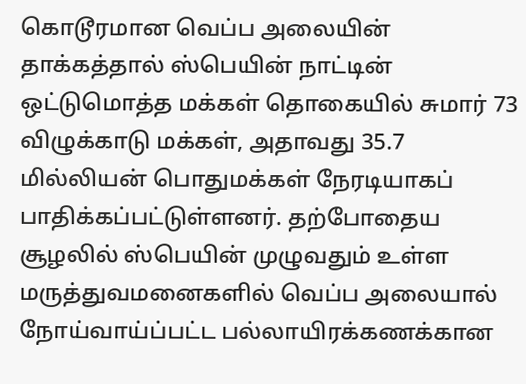கொடூரமான வெப்ப அலையின் தாக்கத்தால் ஸ்பெயின் நாட்டின் ஒட்டுமொத்த மக்கள் தொகையில் சுமார் 73 விழுக்காடு மக்கள், அதாவது 35.7 மில்லியன் பொதுமக்கள் நேரடியாகப் பாதிக்கப்பட்டுள்ளனர். தற்போதைய சூழலில் ஸ்பெயின் முழுவதும் உள்ள மருத்துவமனைகளில் வெப்ப அலையால் நோய்வாய்ப்பட்ட பல்லாயிரக்கணக்கான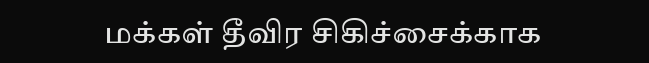மக்கள் தீவிர சிகிச்சைக்காக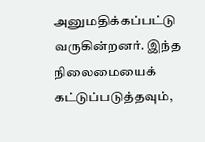அனுமதிக்கப்பட்டு வருகின்றனர். இந்த நிலைமையைக் கட்டுப்படுத்தவும்,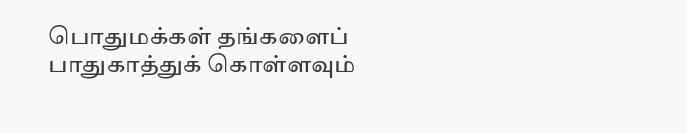பொதுமக்கள் தங்களைப் பாதுகாத்துக் கொள்ளவும்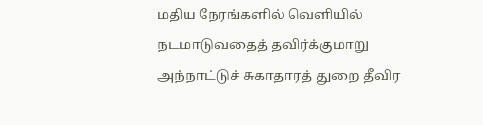மதிய நேரங்களில் வெளியில் நடமாடுவதைத் தவிர்க்குமாறு அந்நாட்டுச் சுகாதாரத் துறை தீவிர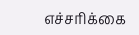எச்சரிக்கை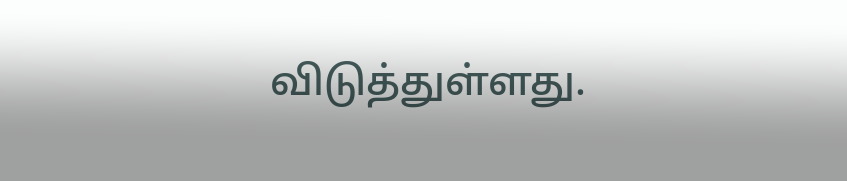விடுத்துள்ளது.